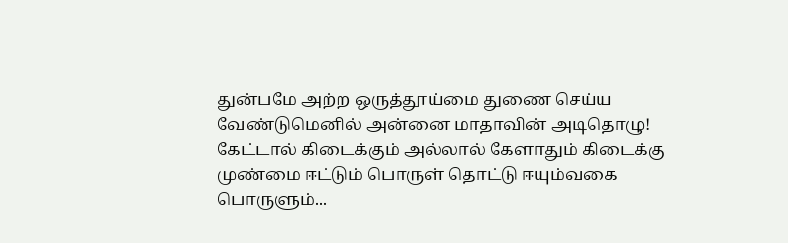துன்பமே அற்ற ஒருத்தூய்மை துணை செய்ய வேண்டுமெனில் அன்னை மாதாவின் அடிதொழு!
கேட்டால் கிடைக்கும் அல்லால் கேளாதும் கிடைக்கு முண்மை ஈட்டும் பொருள் தொட்டு ஈயும்வகை பொருளும்...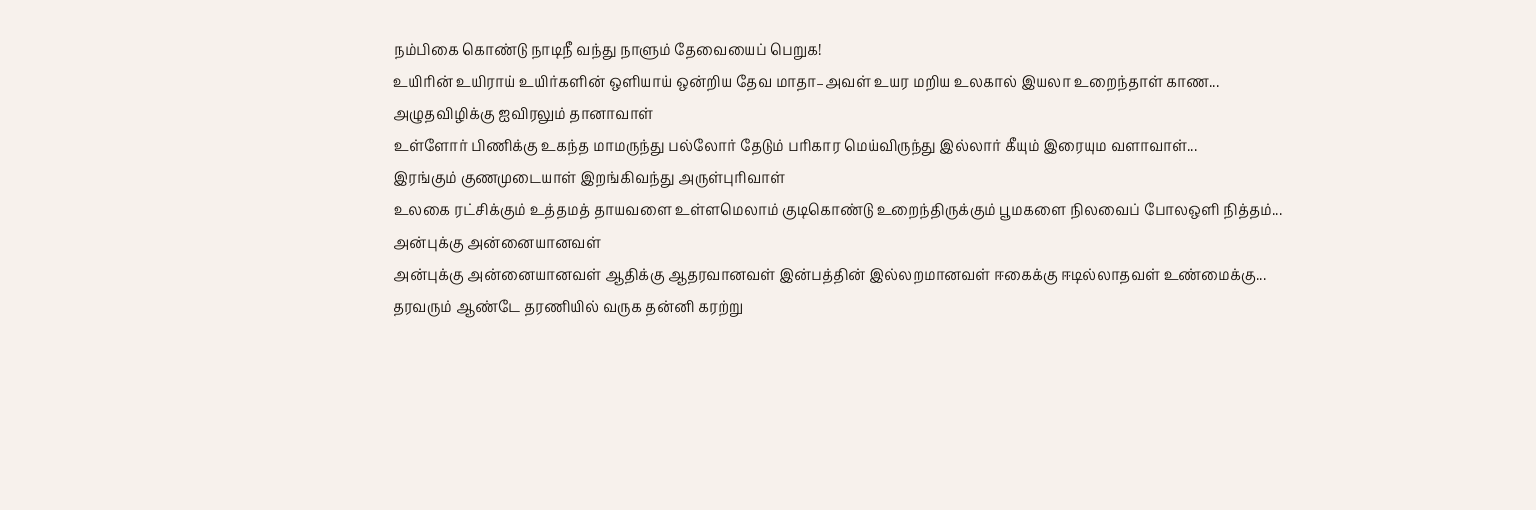நம்பிகை கொண்டு நாடிநீ வந்து நாளும் தேவையைப் பெறுக!
உயிரின் உயிராய் உயிர்களின் ஒளியாய் ஒன்றிய தேவ மாதா–அவள் உயர மறிய உலகால் இயலா உறைந்தாள் காண...
அழுதவிழிக்கு ஐவிரலும் தானாவாள்
உள்ளோர் பிணிக்கு உகந்த மாமருந்து பல்லோர் தேடும் பரிகார மெய்விருந்து இல்லார் கீயும் இரையும வளாவாள்...
இரங்கும் குணமுடையாள் இறங்கிவந்து அருள்புரிவாள்
உலகை ரட்சிக்கும் உத்தமத் தாயவளை உள்ளமெலாம் குடிகொண்டு உறைந்திருக்கும் பூமகளை நிலவைப் போலஒளி நித்தம்...
அன்புக்கு அன்னையானவள்
அன்புக்கு அன்னையானவள் ஆதிக்கு ஆதரவானவள் இன்பத்தின் இல்லறமானவள் ஈகைக்கு ஈடில்லாதவள் உண்மைக்கு...
தரவரும் ஆண்டே தரணியில் வருக தன்னி கரற்று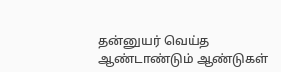தன்னுயர் வெய்த
ஆண்டாண்டும் ஆண்டுகள்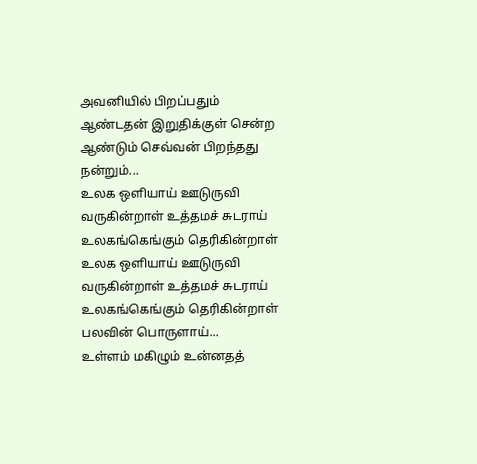அவனியில் பிறப்பதும் ஆண்டதன் இறுதிக்குள் சென்ற ஆண்டும் செவ்வன் பிறந்தது நன்றும்...
உலக ஒளியாய் ஊடுருவி வருகின்றாள் உத்தமச் சுடராய் உலகங்கெங்கும் தெரிகின்றாள்
உலக ஒளியாய் ஊடுருவி வருகின்றாள் உத்தமச் சுடராய் உலகங்கெங்கும் தெரிகின்றாள் பலவின் பொருளாய்...
உள்ளம் மகிழும் உன்னதத்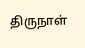திருநாள்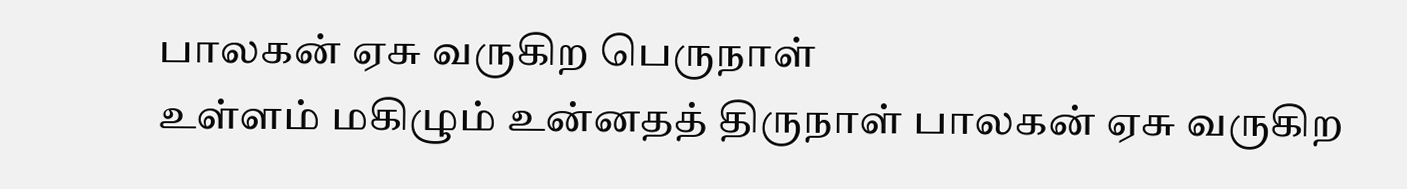பாலகன் ஏசு வருகிற பெருநாள்
உள்ளம் மகிழும் உன்னதத் திருநாள் பாலகன் ஏசு வருகிற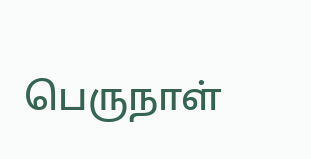பெருநாள்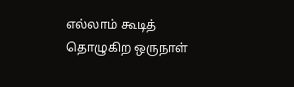எல்லாம் கூடித் தொழுகிற ஒருநாள்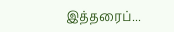இத்தரைப்...